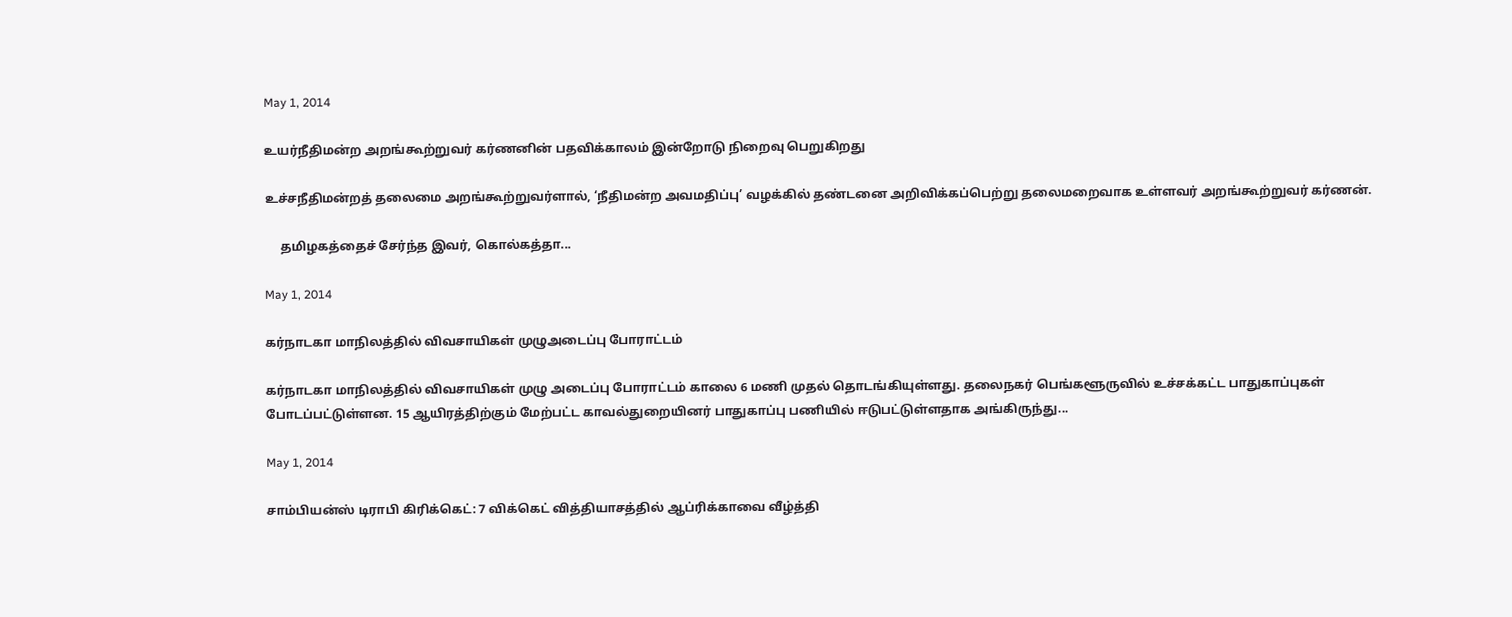May 1, 2014

உயர்நீதிமன்ற அறங்கூற்றுவர் கர்ணனின் பதவிக்காலம் இன்றோடு நிறைவு பெறுகிறது

உச்சநீதிமன்றத் தலைமை அறங்கூற்றுவர்ளால், ‘நீதிமன்ற அவமதிப்பு’ வழக்கில் தண்டனை அறிவிக்கப்பெற்று தலைமறைவாக உள்ளவர் அறங்கூற்றுவர் கர்ணன்.

     தமிழகத்தைச் சேர்ந்த இவர், கொல்கத்தா...

May 1, 2014

கர்நாடகா மாநிலத்தில் விவசாயிகள் முழுஅடைப்பு போராட்டம்

கர்நாடகா மாநிலத்தில் விவசாயிகள் முழு அடைப்பு போராட்டம் காலை 6 மணி முதல் தொடங்கியுள்ளது. தலைநகர் பெங்களூருவில் உச்சக்கட்ட பாதுகாப்புகள் போடப்பட்டுள்ளன. 15 ஆயிரத்திற்கும் மேற்பட்ட காவல்துறையினர் பாதுகாப்பு பணியில் ஈடுபட்டுள்ளதாக அங்கிருந்து...

May 1, 2014

சாம்பியன்ஸ் டிராபி கிரிக்கெட்: 7 விக்கெட் வித்தியாசத்தில் ஆப்ரிக்காவை வீழ்த்தி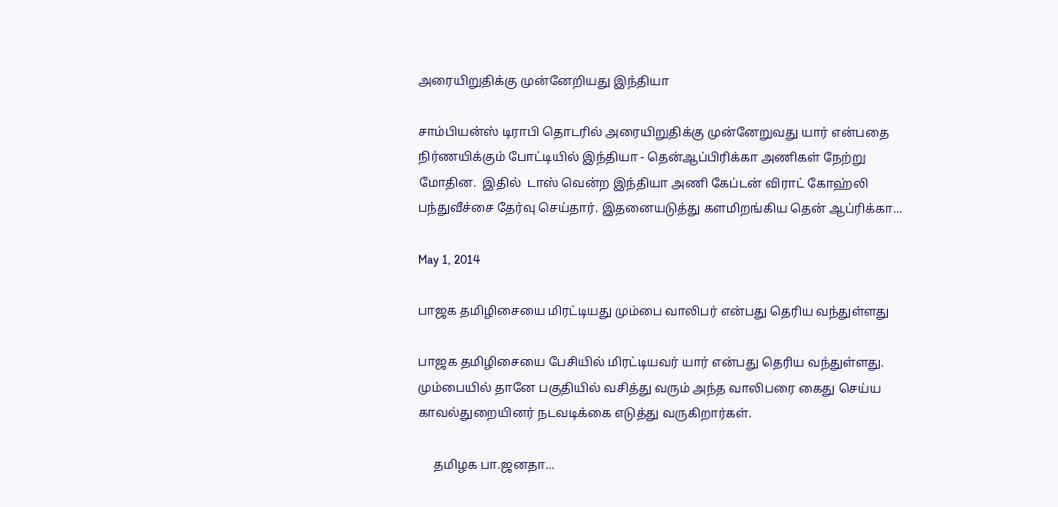அரையிறுதிக்கு முன்னேறியது இந்தியா

சாம்பியன்ஸ் டிராபி தொடரில் அரையிறுதிக்கு முன்னேறுவது யார் என்பதை நிர்ணயிக்கும் போட்டியில் இந்தியா - தென்ஆப்பிரிக்கா அணிகள் நேற்று மோதின.  இதில்  டாஸ் வென்ற இந்தியா அணி கேப்டன் விராட் கோஹ்லி பந்துவீச்சை தேர்வு செய்தார். இதனையடுத்து களமிறங்கிய தென் ஆப்ரிக்கா...

May 1, 2014

பாஜக தமிழிசையை மிரட்டியது மும்பை வாலிபர் என்பது தெரிய வந்துள்ளது

பாஜக தமிழிசையை பேசியில் மிரட்டியவர் யார் என்பது தெரிய வந்துள்ளது. மும்பையில் தானே பகுதியில் வசித்து வரும் அந்த வாலிபரை கைது செய்ய காவல்துறையினர் நடவடிக்கை எடுத்து வருகிறார்கள்.

     தமிழக பா.ஜனதா...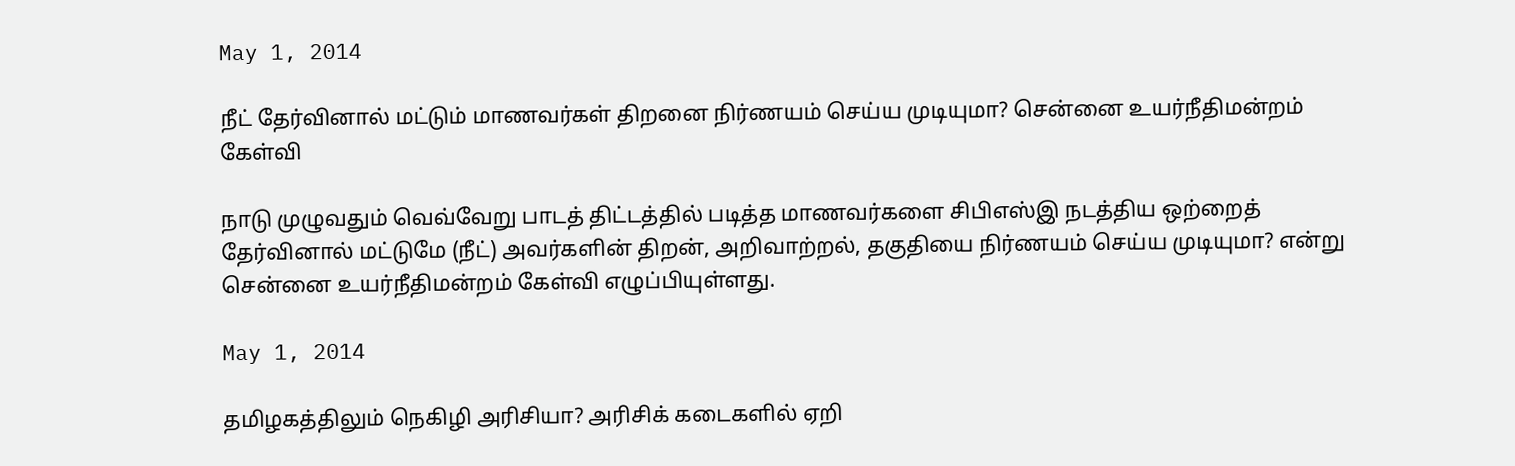May 1, 2014

நீட் தேர்வினால் மட்டும் மாணவர்கள் திறனை நிர்ணயம் செய்ய முடியுமா? சென்னை உயர்நீதிமன்றம் கேள்வி

நாடு முழுவதும் வெவ்வேறு பாடத் திட்டத்தில் படித்த மாணவர்களை சிபிஎஸ்இ நடத்திய ஒற்றைத் தேர்வினால் மட்டுமே (நீட்) அவர்களின் திறன், அறிவாற்றல், தகுதியை நிர்ணயம் செய்ய முடியுமா? என்று சென்னை உயர்நீதிமன்றம் கேள்வி எழுப்பியுள்ளது.

May 1, 2014

தமிழகத்திலும் நெகிழி அரிசியா? அரிசிக் கடைகளில் ஏறி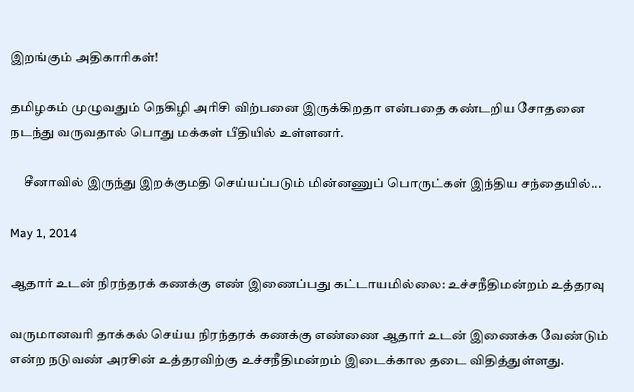இறங்கும் அதிகாரிகள்!

தமிழகம் முழுவதும் நெகிழி அரிசி விற்பனை இருக்கிறதா என்பதை கண்டறிய சோதனை நடந்து வருவதால் பொது மக்கள் பீதியில் உள்ளனர்.

     சீனாவில் இருந்து இறக்குமதி செய்யப்படும் மின்னணுப் பொருட்கள் இந்திய சந்தையில்...

May 1, 2014

ஆதார் உடன் நிரந்தரக் கணக்கு எண் இணைப்பது கட்டாயமில்லை: உச்சநீதிமன்றம் உத்தரவு

வருமானவரி தாக்கல் செய்ய நிரந்தரக் கணக்கு எண்ணை ஆதார் உடன் இணைக்க வேண்டும் என்ற நடுவண் அரசின் உத்தரவிற்கு உச்சநீதிமன்றம் இடைக்கால தடை விதித்துள்ளது.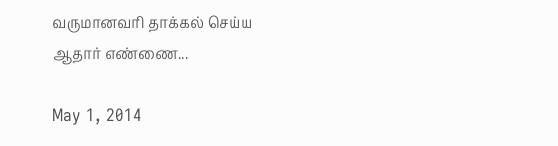வருமானவரி தாக்கல் செய்ய ஆதார் எண்ணை...

May 1, 2014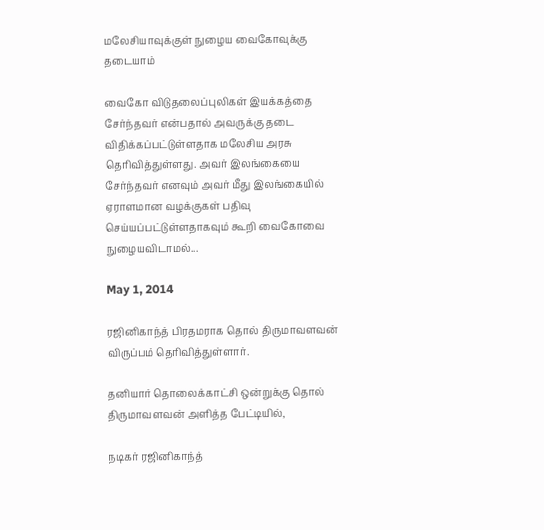மலேசியாவுக்குள் நுழைய வைகோவுக்கு தடையாம்

வைகோ விடுதலைப்புலிகள் இயக்கத்தை சேர்ந்தவர் என்பதால் அவருக்கு தடை விதிக்கப்பட்டுள்ளதாக மலேசிய அரசு தெரிவித்துள்ளது. அவர் இலங்கையை சேர்ந்தவர் எனவும் அவர் மீது இலங்கையில் ஏராளமான வழக்குகள் பதிவு செய்யப்பட்டுள்ளதாகவும் கூறி வைகோவை நுழையவிடாமல்...

May 1, 2014

ரஜினிகாந்த் பிரதமராக தொல் திருமாவளவன் விருப்பம் தெரிவித்துள்ளார்.

தனியார் தொலைக்காட்சி ஒன்றுக்கு தொல் திருமாவளவன் அளித்த பேட்டியில்,

நடிகர் ரஜினிகாந்த்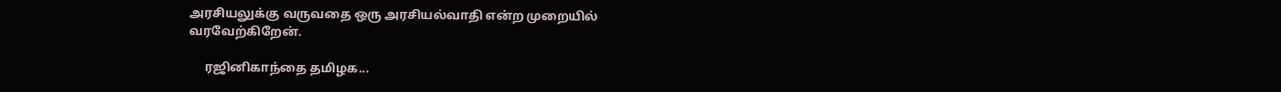அரசியலுக்கு வருவதை ஒரு அரசியல்வாதி என்ற முறையில் வரவேற்கிறேன்.

     ரஜினிகாந்தை தமிழக...